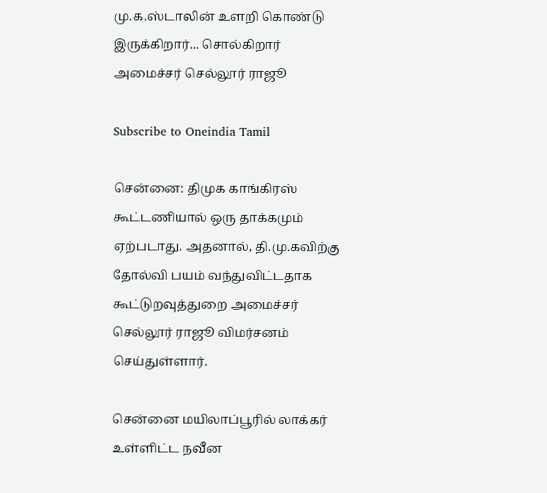மு.க.ஸ்டாலின் உளறி கொண்டு இருக்கிறார்... சொல்கிறார் அமைச்சர் செல்லூர் ராஜூ

Subscribe to Oneindia Tamil

சென்னை: திமுக காங்கிரஸ் கூட்டணியால் ஒரு தாக்கமும் ஏற்படாது. அதனால், தி.மு.கவிற்கு தோல்வி பயம் வந்துவிட்டதாக கூட்டுறவுத்துறை அமைச்சர் செல்லூர் ராஜூ விமர்சனம் செய்துள்ளார்.

சென்னை மயிலாப்பூரில் லாக்கர் உள்ளிட்ட நவீன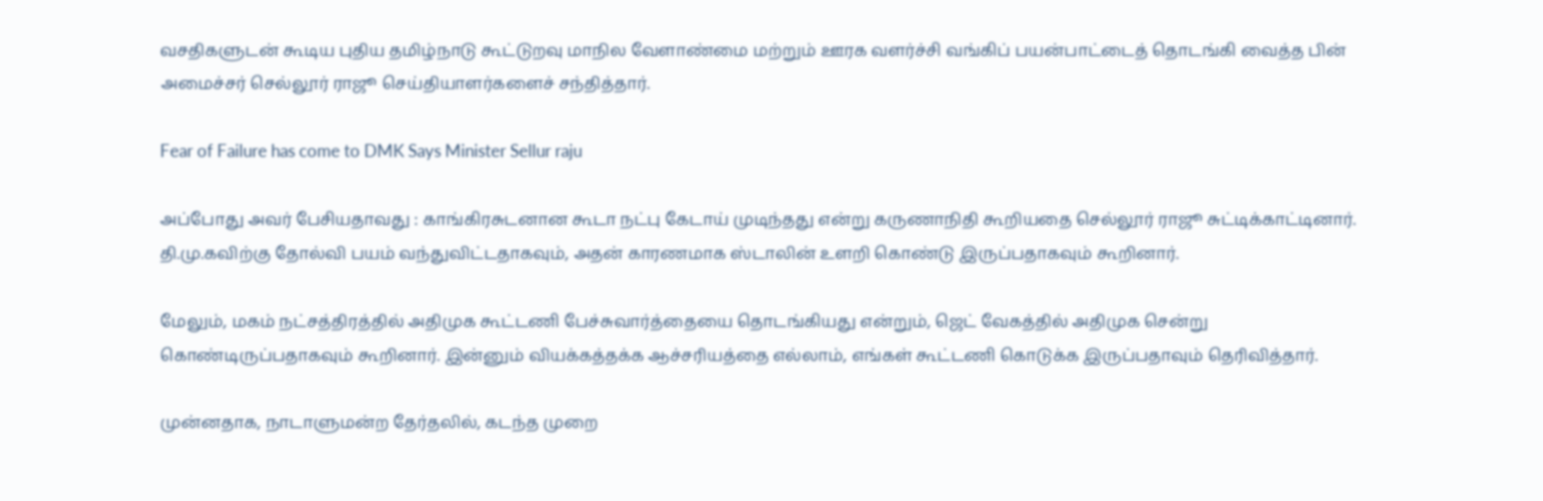வசதிகளுடன் கூடிய புதிய தமிழ்நாடு கூட்டுறவு மாநில வேளாண்மை மற்றும் ஊரக வளர்ச்சி வங்கிப் பயன்பாட்டைத் தொடங்கி வைத்த பின் அமைச்சர் செல்லூர் ராஜூ செய்தியாளர்களைச் சந்தித்தார்.

Fear of Failure has come to DMK Says Minister Sellur raju

அப்போது அவர் பேசியதாவது : காங்கிரசுடனான கூடா நட்பு கேடாய் முடிந்தது என்று கருணாநிதி கூறியதை செல்லூர் ராஜூ சுட்டிக்காட்டினார். தி.மு.கவிற்கு தோல்வி பயம் வந்துவிட்டதாகவும், அதன் காரணமாக ஸ்டாலின் உளறி கொண்டு இருப்பதாகவும் கூறினார்.

மேலும், மகம் நட்சத்திரத்தில் அதிமுக கூட்டணி பேச்சுவார்த்தையை தொடங்கியது என்றும், ஜெட் வேகத்தில் அதிமுக சென்று கொண்டிருப்பதாகவும் கூறினார். இன்னும் வியக்கத்தக்க ஆச்சரியத்தை எல்லாம், எங்கள் கூட்டணி கொடுக்க இருப்பதாவும் தெரிவித்தார்.

முன்னதாக, நாடாளுமன்ற தேர்தலில், கடந்த முறை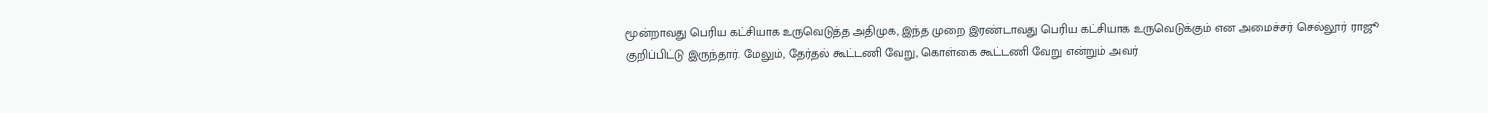மூன்றாவது பெரிய கட்சியாக உருவெடுத்த அதிமுக, இந்த முறை இரண்டாவது பெரிய கட்சியாக உருவெடுக்கும் என அமைச்சர் செல்லூர் ராஜூ குறிப்பிட்டு இருந்தார். மேலும், தேர்தல் கூட்டணி வேறு, கொள்கை கூட்டணி வேறு என்றும் அவர்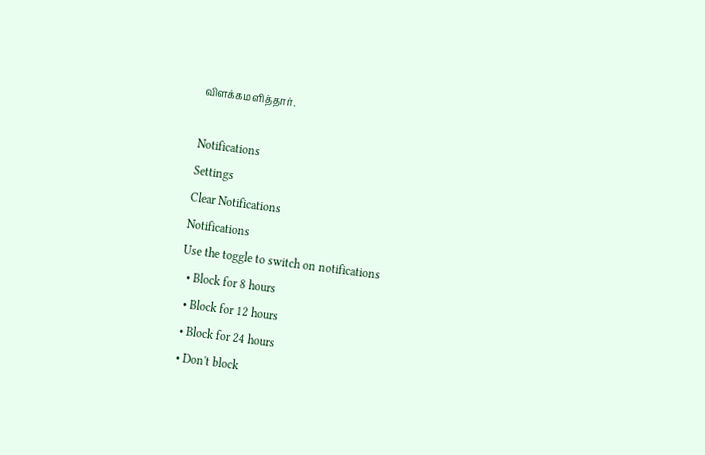விளக்கமளித்தார்.

Notifications
Settings
Clear Notifications
Notifications
Use the toggle to switch on notifications
  • Block for 8 hours
  • Block for 12 hours
  • Block for 24 hours
  • Don't block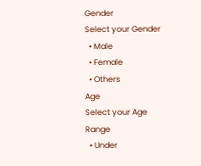Gender
Select your Gender
  • Male
  • Female
  • Others
Age
Select your Age Range
  • Under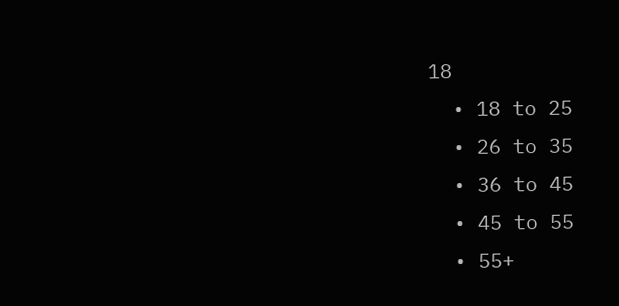18
  • 18 to 25
  • 26 to 35
  • 36 to 45
  • 45 to 55
  • 55+